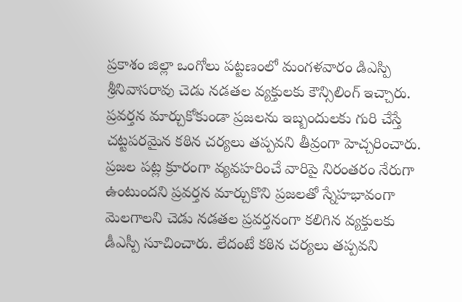ప్రకాశం జిల్లా ఒంగోలు పట్టణంలో మంగళవారం డిఎస్పి శ్రీనివాసరావు చెడు నడతల వ్యక్తులకు కౌన్సిలింగ్ ఇచ్చారు. ప్రవర్తన మార్చుకోకుండా ప్రజలను ఇబ్బందులకు గురి చేస్తే చట్టపరమైన కఠిన చర్యలు తప్పవని తీవ్రంగా హెచ్చరించారు. ప్రజల పట్ల క్రూరంగా వ్యవహరించే వారిపై నిరంతరం నేరుగా ఉంటుందని ప్రవర్తన మార్చుకొని ప్రజలతో స్నేహభావంగా మెలగాలని చెడు నడతల ప్రవర్తనంగా కలిగిన వ్యక్తులకు డీఎస్పీ సూచించారు. లేదంటే కఠిన చర్యలు తప్పవని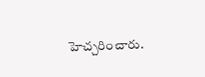హెచ్చరించారు.